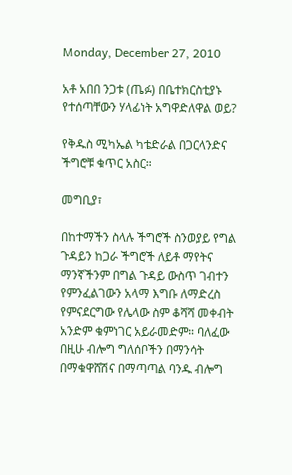Monday, December 27, 2010

አቶ አበበ ንጋቱ (ጤፉ) በቤተክርስቲያኑ የተሰጣቸውን ሃላፊነት አግዋድለዋል ወይ?

የቅዱስ ሚካኤል ካቴድራል በጋርላንድና ችግሮቹ ቁጥር አስር።

መግቢያ፣

በከተማችን ስላሉ ችግሮች ስንወያይ የግል ጉዳይን ከጋራ ችግሮች ለይቶ ማየትና ማንኛችንም በግል ጉዳይ ውስጥ ገብተን የምንፈልገውን አላማ እግቡ ለማድረስ የምናደርግው የሌላው ስም ቆሻሻ መቀብት አንድም ቁምነገር አይራመድም። ባለፈው በዚሁ ብሎግ ግለሰቦችን በማንሳት በማቁዋሸሽና በማጣጣል ባንዱ ብሎግ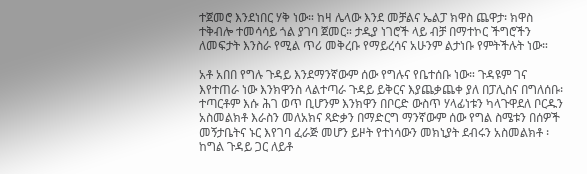ተጀመሮ እንደነበር ሃቅ ነው። ከዛ ሌላው እንደ መቻልና ኤልፓ ክዋስ ጨዋታ፡ ክዋስ ተቅብሎ ተመሳሳይ ጎል ያገባ ጀመር። ታዲያ ነገሮች ላይ ብቻ በማተኮር ችግሮችን ለመፍታት እንስራ የሚል ጥሪ መቅረቡ የማይረሳና አሁንም ልታነቡ የምትችሉት ነው።

አቶ አበበ የግሉ ጉዳይ እንደማንኛውም ሰው የግሉና የቤተሰቡ ነው። ጉዳዩም ገና እየተጠራ ነው እንክዋንስ ላልተጣራ ጉዳይ ይቅርና እያጨቃጨቀ ያለ በፓሊስና በግለሰቡ፡ ተጣርቶም እሱ ሕገ ወጥ ቢሆንም እንክዋን በቦርድ ውስጥ ሃላፊነቱን ካላጉዋደለ ቦርዱን አስመልክቶ እራስን መለአክና ጻድቃን በማድርግ ማንኛውም ሰው የግል ስሜቱን በሰዎች መኝታቤትና ኑር እየገባ ፈራጅ መሆን ይዞት የተነሳውን መክኒያት ደብሩን አስመልክቶ ፡ ከግል ጉዳይ ጋር ለይቶ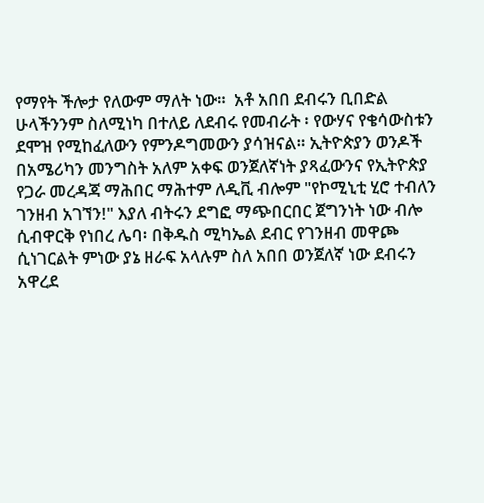የማየት ችሎታ የለውም ማለት ነው።  አቶ አበበ ደብሩን ቢበድል ሁላችንንም ስለሚነካ በተለይ ለደብሩ የመብራት ፡ የውሃና የቄሳውስቱን ደሞዝ የሚከፈለውን የምንዶግመውን ያሳዝናል። ኢትዮጵያን ወንዶች በአሜሪካን መንግስት አለም አቀፍ ወንጀለኛነት ያጻፈውንና የኢትዮጵያ የጋራ መረዳጃ ማሕበር ማሕተም ለዲቪ ብሎም "የኮሚኒቲ ሂሮ ተብለን ገንዘብ አገኘን!" እያለ ብትሩን ደግፎ ማጭበርበር ጀግንነት ነው ብሎ ሲብዋርቅ የነበረ ሌባ፡ በቅዱስ ሚካኤል ደብር የገንዘብ መዋጮ ሲነገርልት ምነው ያኔ ዘራፍ አላሉም ስለ አበበ ወንጀለኛ ነው ደብሩን አዋረደ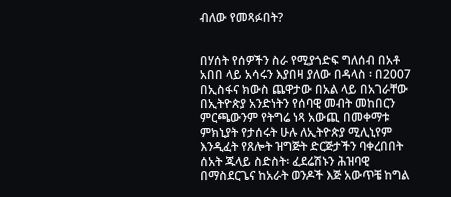ብለው የመጻፉበት?


በሃሰት የሰዎችን ስራ የሚያጎድፍ ግለሰብ በአቶ አበበ ላይ አሳሩን እያበዛ ያለው በዳላስ ፡ በ2007 በኢስፋና ክውስ ጨዋታው በአል ላይ በአገራቸው በኢትዮጵያ አንድነትን የሰባዊ መብት መከበርን ምርጫውንም የትግሬ ነጻ አውጪ በመቀማቱ ምክኒያት የታሰሩት ሁሉ ለኢትዮጵያ ሚሊኒየም እንዲፈት የጸሎት ዝግጅት ድርጅታችን ባቀረበበት ሰአት ጁላይ ስድስት፡ ፈደሬሽኑን ሕዝባዊ በማስደርጌና ከአራት ወንዶች እጅ አውጥቼ ከግል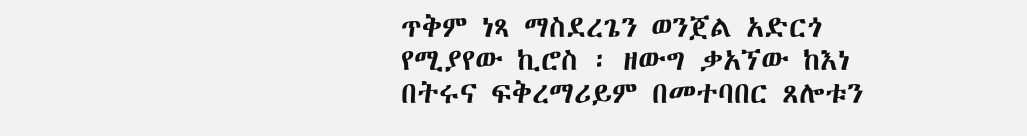ጥቅም ነጻ ማስደረጌን ወንጀል አድርጎ የሚያየው ኪሮስ ፡ ዘውግ ቃአኘው ከእነ በትሩና ፍቅረማሪይም በመተባበር ጸሎቱን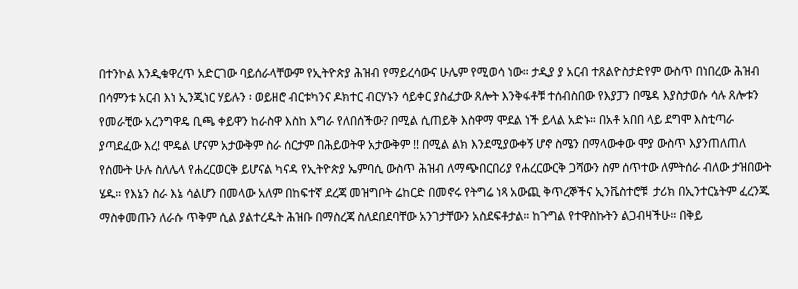በተንኮል እንዲቁዋረጥ አድርገው ባይሰራላቸውም የኢትዮጵያ ሕዝብ የማይረሳውና ሁሌም የሚወሳ ነው። ታዲያ ያ አርብ ተጸልዮስታድየም ውስጥ በነበረው ሕዝብ በሳምንቱ አርብ እነ ኢንጂነር ሃይሉን ፡ ወይዘሮ ብርቱካንና ዶክተር ብርሃኑን ሳይቀር ያስፈታው ጸሎት እንቅፋቶቹ ተሰብስበው የእያፓን በሜዳ እያስታወሱ ሳሉ ጸሎቱን የመራቺው አረንግዋዴ ቢጫ ቀይዋን ከራስዋ እስከ እግራ የለበሰችው? በሚል ሲጠይቅ እስዋማ ሞደል ነች ይላል አድኑ። በአቶ አበበ ላይ ደግሞ እስቲጣራ ያጣደፈው እረ! ሞዴል ሆናም አታውቅም ስራ ሰርታም በሕይወትዋ አታውቅም !! በሚል ልክ እንደሚያውቀኝ ሆኖ ስሜን በማላውቀው ሞያ ውስጥ እያንጠለጠለ የሰሙት ሁሉ ስለሌላ የሐረርወርቅ ይሆናል ካናዳ የኢትዮጵያ ኤምባሲ ውስጥ ሕዝብ ለማጭበርበሪያ የሐረርውርቅ ጋሻውን ስም ሰጥተው ለምትሰራ ብለው ታዝበውት ሄዱ። የእኔን ስራ እኔ ሳልሆን በመላው አለም በከፍተኛ ደረጃ መዝግቦት ሬከርድ በመኖሩ የትግሬ ነጻ አውጪ ቅጥረኞችና ኢንቬስተሮቹ  ታሪክ በኢንተርኔትም ፈረንጁ ማስቀመጡን ለራሱ ጥቅም ሲል ያልተረዱት ሕዝቡ በማስረጃ ስለደበደባቸው አንገታቸውን አስደፍቶታል። ከጉግል የተዋስኩትን ልጋብዛችሁ። በቅይ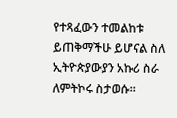የተጻፈውን ተመልከቱ ይጠቅማችሁ ይሆናል ስለ ኢትዮጵያውያን አኩሪ ስራ ለምትኮሩ ስታወሱ።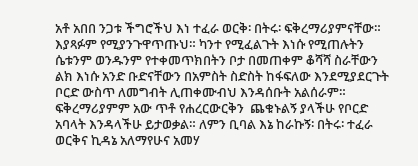አቶ አበበ ንጋቱ ችግሮችህ እነ ተፈራ ወርቅ፡ በትሩ፡ ፍቅረማሪያምናቸው። እያጻፉም የሚያንጉዋጥጡህ። ካንተ የሚፈልጉት እነሱ የሚጠሉትን ሴቱንም ወንዱንም የተቀመጥክበትን ቦታ በመጠቀም ቆሻሻ ስራቸውን ልክ እነሱ አንድ ቡድናቸውን በአምስት ስድስት ከፋፍለው እንደሚያደርጉት ቦርድ ውስጥ ለመግብት ሊጠቀሙብህ እንዳሰቡት አልሰራም። ፍቅረማሪያምም አው ጥቶ የሐረርውርቅን  ጨቁኑልኝ ያላችሁ የቦርድ አባላት እንዳላችሁ ይታወቃል። ለምን ቢባል እኔ ከራኩኝ፡ በትሩ፡ ተፈራ ወርቅና ኪዳኔ አለማየሁና አመሃ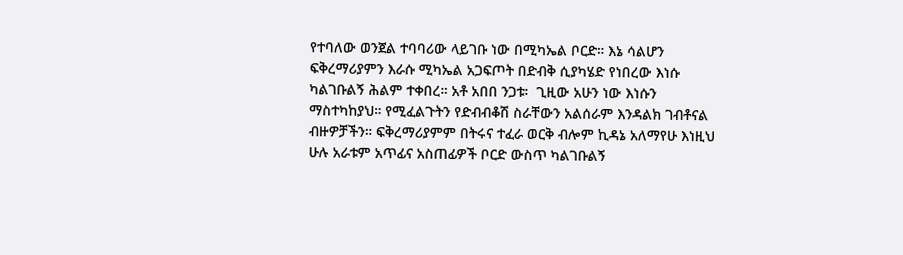የተባለው ወንጀል ተባባሪው ላይገቡ ነው በሚካኤል ቦርድ። እኔ ሳልሆን ፍቅረማሪያምን እራሱ ሚካኤል አጋፍጦት በድብቅ ሲያካሄድ የነበረው እነሱ ካልገቡልኝ ሕልም ተቀበረ። አቶ አበበ ንጋቱ፡  ጊዚው አሁን ነው እነሱን ማስተካከያህ። የሚፈልጉትን የድብብቆሽ ስራቸውን አልሰራም እንዳልክ ገብቶናል ብዙዎቻችን። ፍቅረማሪያምም በትሩና ተፈራ ወርቅ ብሎም ኪዳኔ አለማየሁ እነዚህ ሁሉ አራቱም አጥፊና አስጠፊዎች ቦርድ ውስጥ ካልገቡልኝ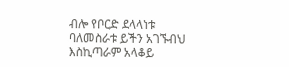ብሎ የቦርድ ደላላነቱ ባለመስራቱ ይችን አገኙብህ እስኪጣራም አላቆይ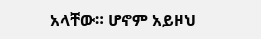አላቸው። ሆኖም አይዞህ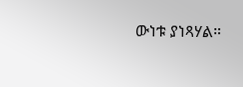ውነቱ ያነጻሃል።